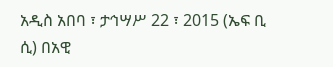አዲስ አበባ ፣ ታኅሣሥ 22 ፣ 2015 (ኤፍ ቢ ሲ) በአዊ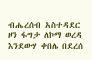ብሔረሰብ አስተዳደር ዞን ፋግታ ለኮማ ወረዳ እንደውሃ ቀበሌ በደረሰ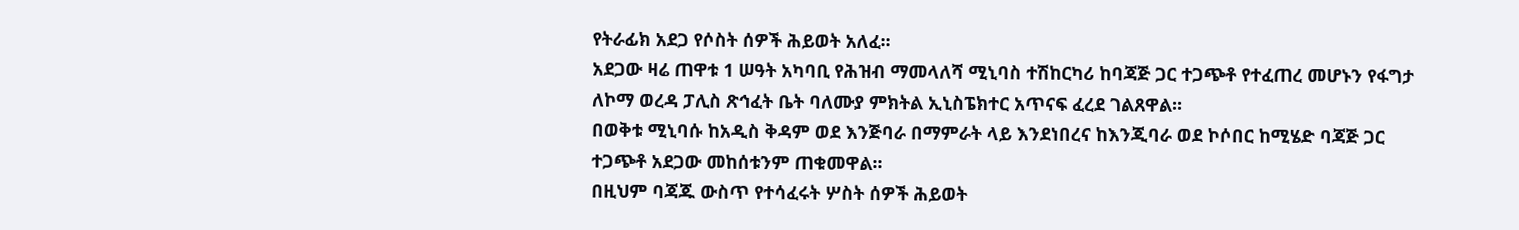የትራፊክ አደጋ የሶስት ሰዎች ሕይወት አለፈ፡፡
አደጋው ዛሬ ጠዋቱ 1 ሠዓት አካባቢ የሕዝብ ማመላለሻ ሚኒባስ ተሽከርካሪ ከባጃጅ ጋር ተጋጭቶ የተፈጠረ መሆኑን የፋግታ ለኮማ ወረዳ ፓሊስ ጽኅፈት ቤት ባለሙያ ምክትል ኢኒስፔክተር አጥናፍ ፈረደ ገልጸዋል፡፡
በወቅቱ ሚኒባሱ ከአዲስ ቅዳም ወደ እንጅባራ በማምራት ላይ እንደነበረና ከእንጂባራ ወደ ኮሶበር ከሚሄድ ባጃጅ ጋር ተጋጭቶ አደጋው መከሰቱንም ጠቁመዋል፡፡
በዚህም ባጃጁ ውስጥ የተሳፈሩት ሦስት ሰዎች ሕይወት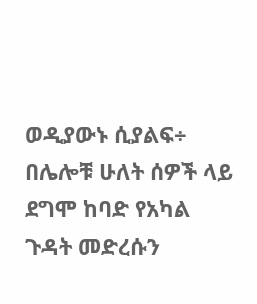ወዲያውኑ ሲያልፍ÷ በሌሎቹ ሁለት ሰዎች ላይ ደግሞ ከባድ የአካል ጉዳት መድረሱን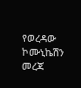የወረዳው ኮሙኒኬሽን መረጃ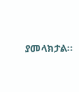ያመላክታል፡፡